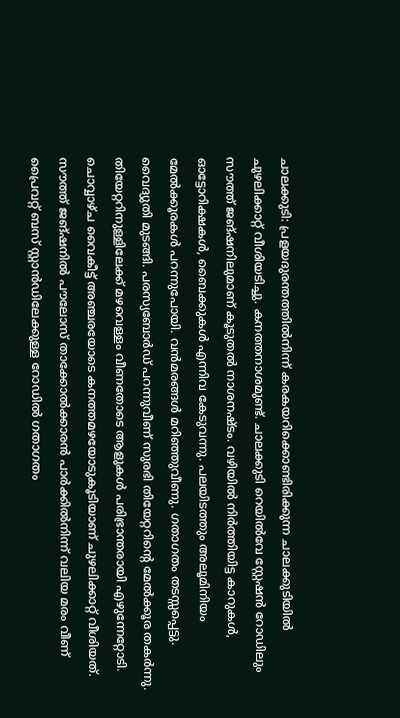ചാലക്കുടി: പ്രളയദുരന്തത്തിൽനിന്ന് കരകയറിക്കൊണ്ടിരിക്കുന്ന ചാലക്കുടിയിൽ ചുഴലിക്കാറ്റ് വീശിയടിച്ചു. കനത്തനാശമുണ്ട്. ചാലക്കുടി റെയിൽവേ സ്റ്റേഷൻ റോഡിലും സൗത്ത് ജങ്ഷനിലുമാണ് കൂടുതൽ നാശനഷ്ടം. വഴിയിൽ നിർത്തിയിട്ട കാറുകൾ, ഓട്ടോറിക്ഷകൾ, ബൈക്കുകൾ എന്നിവ കേടുവന്നു. പലയിടത്തും അലൂമിനിയം മേൽക്കൂരകൾ പറന്നുപോയി. വൻമരങ്ങൾ മറിഞ്ഞുവീണു. ഗതാഗതം തടസ്സപ്പെട്ടു. വൈദ്യുതി മുടങ്ങി. പരസ്യബോർഡ് പറന്നുവീണ് സുരഭി തിയേറ്ററിന്റെ മേൽക്കൂര തകർന്നു. തിയേറ്ററിനുള്ളിലേക്ക് മഴവെള്ളം വീണതോടെ ആളുകൾ പരിഭ്രാന്തരായി എഴുന്നേറ്റോടി. ചൊവ്വാഴ്ച വൈകീട്ട് അഞ്ചരയോടെ കനത്തമഴയോടുകൂടിയാണ് ചുഴലിക്കാറ്റ് വീശിയത്. സൗത്ത് ജങ്ഷനിൽ പൗലോസ് താക്കോൽക്കാരൻ പാർക്കിൽനിന്ന് വലിയ മരം വീണ് പ്രൈവറ്റ് ബസ് സ്റ്റാൻഡിലേക്കുള്ള റോഡിൽ ഗതാഗതം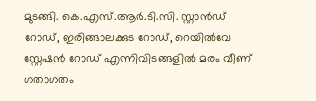മുടങ്ങി. കെ.എസ്.ആർ.ടി.സി. സ്റ്റാൻഡ് റോഡ്, ഇരിങ്ങാലക്കുട റോഡ്, റെയിൽവേ സ്റ്റേഷൻ റോഡ് എന്നിവിടങ്ങളിൽ മരം വീണ് ഗതാഗതം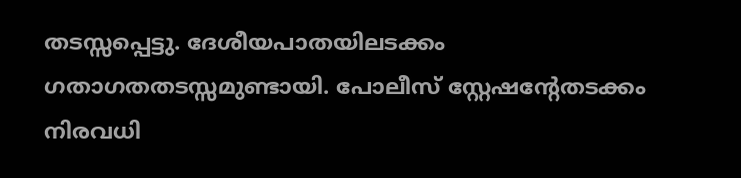തടസ്സപ്പെട്ടു. ദേശീയപാതയിലടക്കം ഗതാഗതതടസ്സമുണ്ടായി. പോലീസ് സ്റ്റേഷന്റേതടക്കം നിരവധി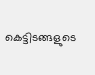കെട്ടിടങ്ങളുടെ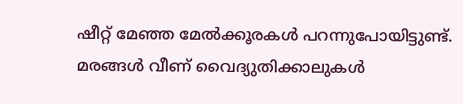ഷീറ്റ് മേഞ്ഞ മേൽക്കൂരകൾ പറന്നുപോയിട്ടുണ്ട്. മരങ്ങൾ വീണ് വൈദ്യുതിക്കാലുകൾ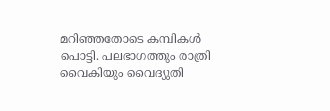മറിഞ്ഞതോടെ കമ്പികൾ പൊട്ടി. പലഭാഗത്തും രാത്രി വൈകിയും വൈദ്യുതി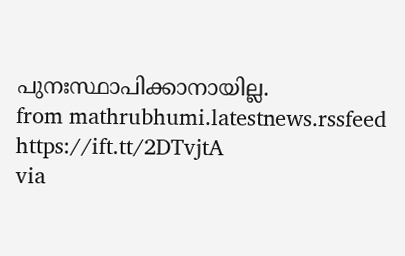പുനഃസ്ഥാപിക്കാനായില്ല.
from mathrubhumi.latestnews.rssfeed https://ift.tt/2DTvjtA
via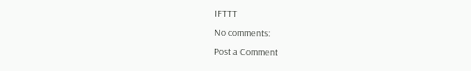IFTTT
No comments:
Post a Comment